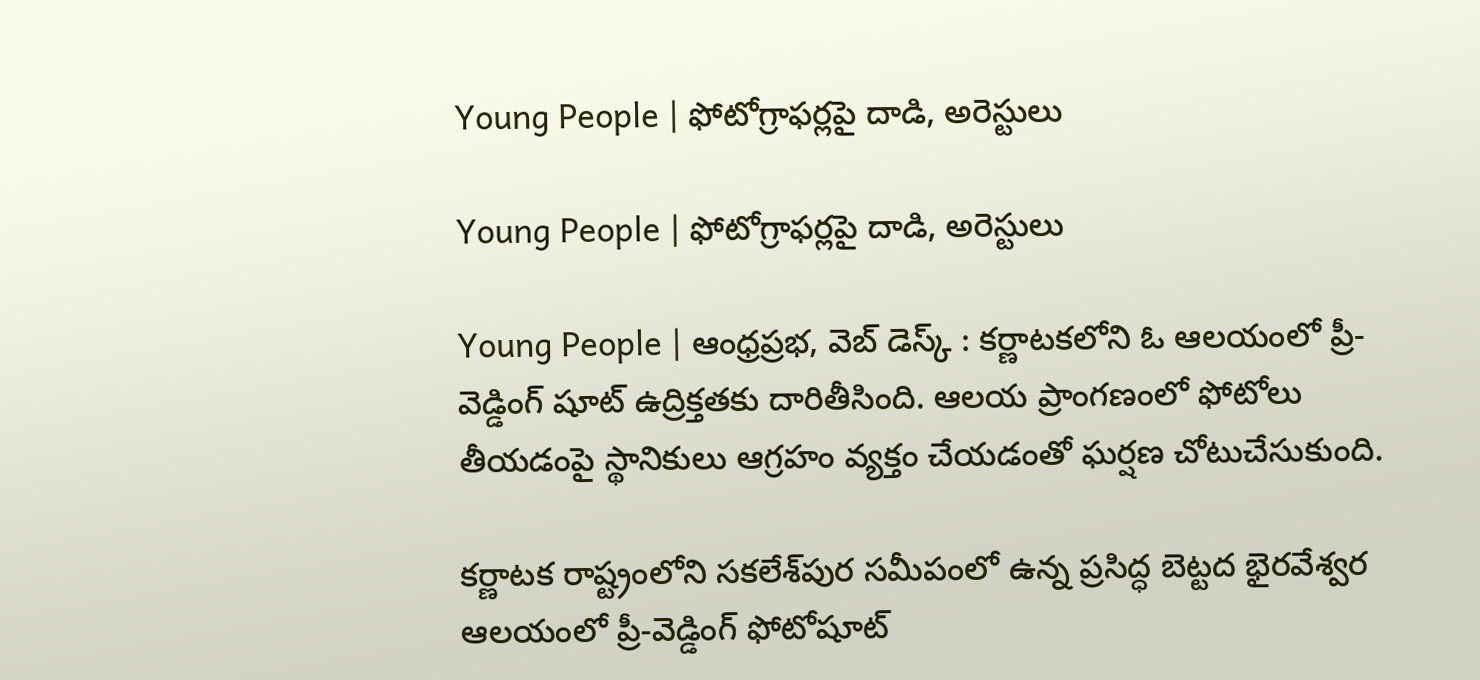Young People | ఫోటోగ్రాఫర్లపై దాడి, అరెస్టులు

Young People | ఫోటోగ్రాఫర్లపై దాడి, అరెస్టులు

Young People | ఆంధ్రప్రభ, వెబ్ డెస్క్ : కర్ణాటకలోని ఓ ఆలయంలో ప్రీ-వెడ్డింగ్ షూట్ ఉద్రిక్తతకు దారితీసింది. ఆలయ ప్రాంగణంలో ఫోటోలు తీయడంపై స్థానికులు ఆగ్రహం వ్యక్తం చేయడంతో ఘర్షణ చోటుచేసుకుంది.

కర్ణాటక రాష్ట్రంలోని సకలేశ్‌పుర సమీపంలో ఉన్న ప్రసిద్ధ బెట్టద భైరవేశ్వర ఆలయంలో ప్రీ-వెడ్డింగ్ ఫోటోషూట్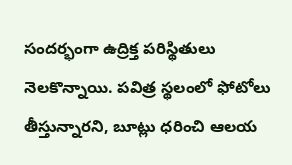సందర్భంగా ఉద్రిక్త పరిస్థితులు నెలకొన్నాయి. పవిత్ర స్థలంలో ఫోటోలు తీస్తున్నారని, బూట్లు ధరించి ఆలయ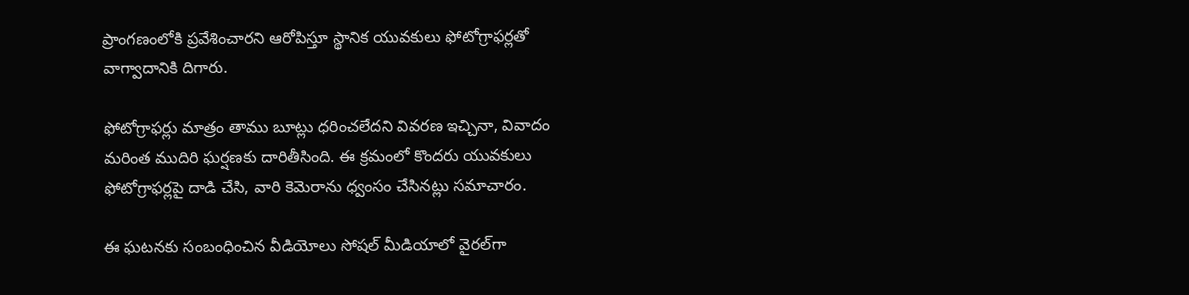ప్రాంగణంలోకి ప్రవేశించారని ఆరోపిస్తూ స్థానిక యువకులు ఫోటోగ్రాఫర్లతో వాగ్వాదానికి దిగారు.

ఫోటోగ్రాఫర్లు మాత్రం తాము బూట్లు ధరించలేదని వివరణ ఇచ్చినా, వివాదం మరింత ముదిరి ఘర్షణకు దారితీసింది. ఈ క్రమంలో కొందరు యువకులు ఫోటోగ్రాఫర్లపై దాడి చేసి, వారి కెమెరాను ధ్వంసం చేసినట్లు సమాచారం.

ఈ ఘటనకు సంబంధించిన వీడియోలు సోషల్ మీడియాలో వైరల్‌గా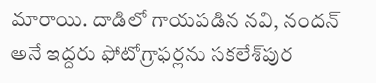మారాయి. దాడిలో గాయపడిన నవి, నందన్ అనే ఇద్దరు ఫోటోగ్రాఫర్లను సకలేశ్‌పుర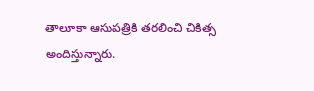తాలూకా ఆసుపత్రికి తరలించి చికిత్స అందిస్తున్నారు.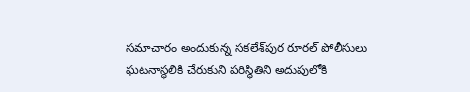సమాచారం అందుకున్న సకలేశ్‌పుర రూరల్ పోలీసులు ఘటనాస్థలికి చేరుకుని పరిస్థితిని అదుపులోకి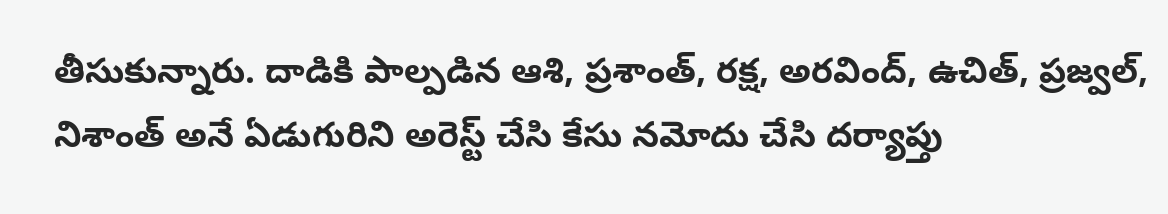తీసుకున్నారు. దాడికి పాల్పడిన ఆశి, ప్రశాంత్, రక్ష, అరవింద్, ఉచిత్, ప్రజ్వల్, నిశాంత్ అనే ఏడుగురిని అరెస్ట్ చేసి కేసు నమోదు చేసి దర్యాప్తు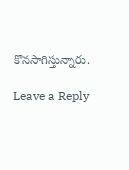కొనసాగిస్తున్నారు.

Leave a Reply